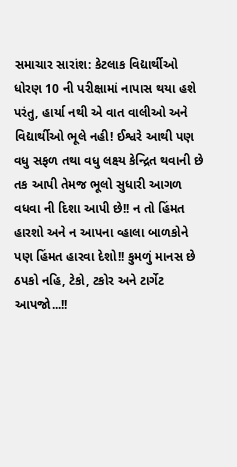સમાચાર સારાંશ: કેટલાક વિદ્યાર્થીઓ ધોરણ 10 ની પરીક્ષામાં નાપાસ થયા હશે પરંતુ, હાર્યા નથી એ વાત વાલીઓ અને વિદ્યાર્થીઓ ભૂલે નહી! ઈશ્વરે આથી પણ વધુ સફળ તથા વધુ લક્ષ્ય કેન્દ્રિત થવાની છે તક આપી તેમજ ભૂલો સુધારી આગળ વધવા ની દિશા આપી છે!! ન તો હિંમત હારશો અને ન આપના વ્હાલા બાળકોને પણ હિંમત હારવા દેશો!! કુમળું માનસ છે
ઠપકો નહિ, ટેકો, ટકોર અને ટાર્ગેટ આપજો...!!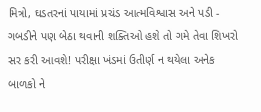મિત્રો, ઘડતરનાં પાયામાં પ્રચંડ આત્મવિશ્વાસ અને પડી - ગબડીને પણ બેઠા થવાની શક્તિઓ હશે તો ગમે તેવા શિખરો સર કરી આવશે! પરીક્ષા ખંડમાં ઉતીર્ણ ન થયેલા અનેક બાળકો ને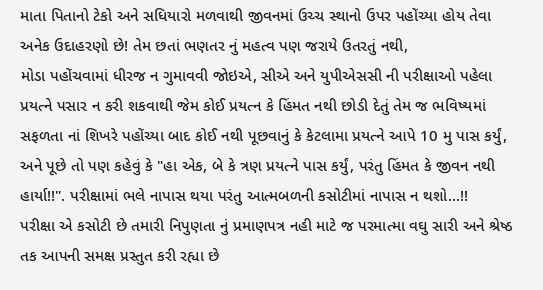માતા પિતાનો ટેકો અને સધિયારો મળવાથી જીવનમાં ઉચ્ચ સ્થાનો ઉપર પહોંચ્યા હોય તેવા અનેક ઉદાહરણો છે! તેમ છતાં ભણતર નું મહત્વ પણ જરાયે ઉતરતું નથી,
મોડા પહોંચવામાં ધીરજ ન ગુમાવવી જોઇએ, સીએ અને યુપીએસસી ની પરીક્ષાઓ પહેલા પ્રયત્ને પસાર ન કરી શકવાથી જેમ કોઈ પ્રયત્ન કે હિંમત નથી છોડી દેતું તેમ જ ભવિષ્યમાં સફળતા નાં શિખરે પહોંચ્યા બાદ કોઈ નથી પૂછવાનું કે કેટલામા પ્રયત્ને આપે 10 મુ પાસ કર્યું, અને પૂછે તો પણ કહેવું કે "હા એક, બે કે ત્રણ પ્રયત્ને પાસ કર્યું, પરંતુ હિંમત કે જીવન નથી હાર્યા!!". પરીક્ષામાં ભલે નાપાસ થયા પરંતુ આત્મબળની કસોટીમાં નાપાસ ન થશો...!!
પરીક્ષા એ કસોટી છે તમારી નિપુણતા નું પ્રમાણપત્ર નહી માટે જ પરમાત્મા વઘુ સારી અને શ્રેષ્ઠ તક આપની સમક્ષ પ્રસ્તુત કરી રહ્યા છે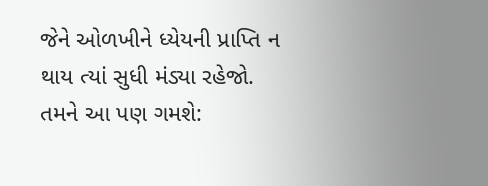જેને ઓળખીને ધ્યેયની પ્રાપ્તિ ન થાય ત્યાં સુધી મંડ્યા રહેજો.
તમને આ પણ ગમશે: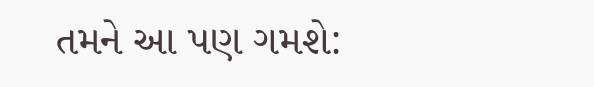તમને આ પણ ગમશે: